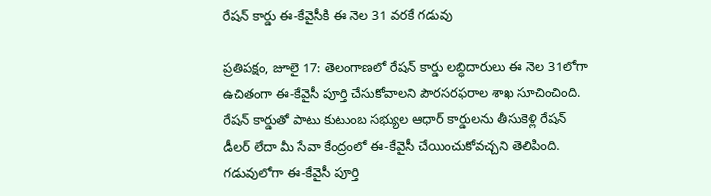రేషన్ కార్డు ఈ-కేవైసీకి ఈ నెల 31 వరకే గడువు

ప్రతిపక్షం, జూలై 17: తెలంగాణలో రేషన్ కార్డు లబ్ధిదారులు ఈ నెల 31లోగా ఉచితంగా ఈ-కేవైసీ పూర్తి చేసుకోవాలని పౌరసరఫరాల శాఖ సూచించింది. రేషన్ కార్డుతో పాటు కుటుంబ సభ్యుల ఆధార్ కార్డులను తీసుకెళ్లి రేషన్ డీలర్ లేదా మీ సేవా కేంద్రంలో ఈ-కేవైసీ చేయించుకోవచ్చని తెలిపింది. గడువులోగా ఈ-కేవైసీ పూర్తి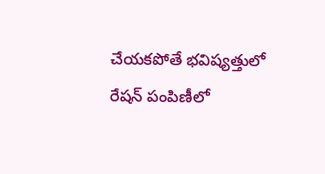చేయకపోతే భవిష్యత్తులో రేషన్ పంపిణీలో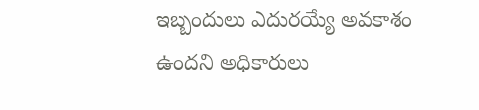ఇబ్బందులు ఎదురయ్యే అవకాశం ఉందని అధికారులు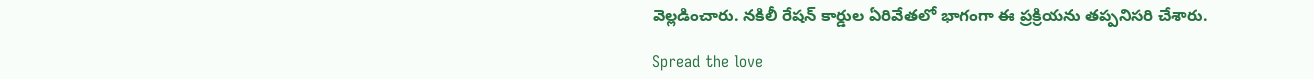వెల్లడించారు. నకిలీ రేషన్ కార్డుల ఏరివేతలో భాగంగా ఈ ప్రక్రియను తప్పనిసరి చేశారు.

Spread the love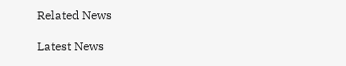Related News

Latest News